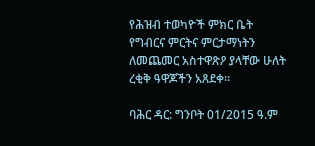የሕዝብ ተወካዮች ምክር ቤት የግብርና ምርትና ምርታማነትን ለመጨመር አስተዋጽዖ ያላቸው ሁለት ረቂቅ ዓዋጆችን አጸደቀ።

ባሕር ዳር: ግንቦት 01/2015 ዓ.ም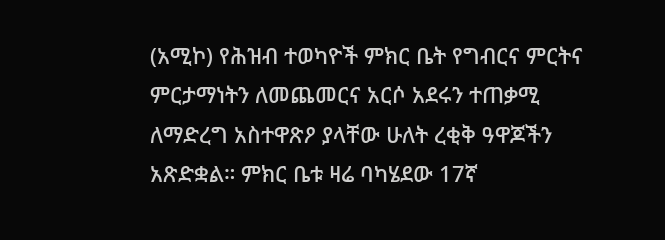(አሚኮ) የሕዝብ ተወካዮች ምክር ቤት የግብርና ምርትና ምርታማነትን ለመጨመርና አርሶ አደሩን ተጠቃሚ ለማድረግ አስተዋጽዖ ያላቸው ሁለት ረቂቅ ዓዋጆችን አጽድቋል። ምክር ቤቱ ዛሬ ባካሄደው 17ኛ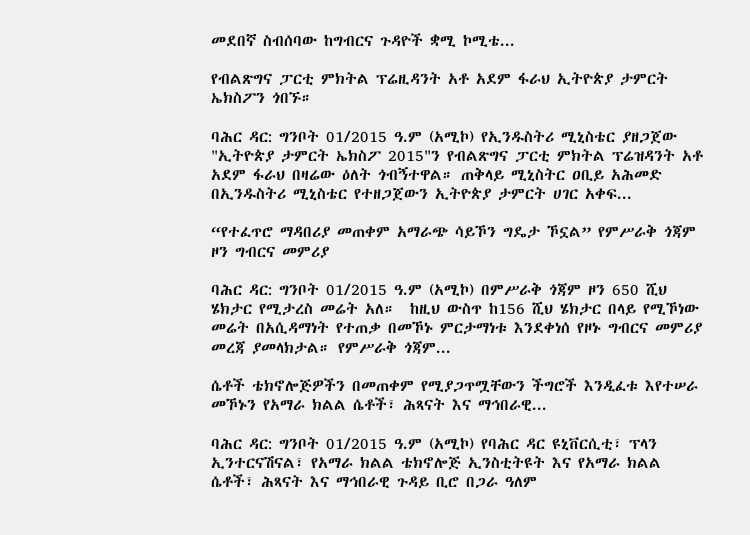መደበኛ ስብሰባው ከግብርና ጉዳዮች ቋሚ ኮሚቴ...

የብልጽግና ፓርቲ ምክትል ፕሬዚዳንት አቶ አደም ፋራህ ኢትዮጵያ ታምርት ኤክስፖን ጎበኙ።

ባሕር ዳር: ግንቦት 01/2015 ዓ.ም (አሚኮ) የኢንዱስትሪ ሚኒስቴር ያዘጋጀው "ኢትዮጵያ ታምርት ኤክስፖ 2015"ን የብልጽግና ፓርቲ ምክትል ፕሬዝዳንት አቶ አደም ፋራህ በዛሬው ዕለት ጎብኝተዋል። ጠቅላይ ሚኒስትር ዐቢይ አሕመድ በኢንዱስትሪ ሚኒስቴር የተዘጋጀውን ኢትዮጵያ ታምርት ሀገር አቀፍ...

“የተፈጥሮ ማዳበሪያ መጠቀም አማራጭ ሳይኾን ግዴታ ኾኗል” የምሥራቅ ጎጃም ዞን ግብርና መምሪያ

ባሕር ዳር: ግንቦት 01/2015 ዓ.ም (አሚኮ) በምሥራቅ ጎጃም ዞን 650 ሺህ ሄክታር የሚታረስ መሬት አለ።  ከዚህ ውስጥ ከ156 ሺህ ሄክታር በላይ የሚኾነው መሬት በአሲዳማነት የተጠቃ በመኾኑ ምርታማነቱ እንደቀነሰ የዞኑ ግብርና መምሪያ መረጃ ያመላክታል። የምሥራቅ ጎጃም...

ሴቶች ቴክኖሎጅዎችን በመጠቀም የሚያጋጥሟቸውን ችግሮች እንዲፈቱ እየተሠራ መኾኑን የአማራ ክልል ሴቶች፣ ሕጻናት እና ማኅበራዊ...

ባሕር ዳር: ግንቦት 01/2015 ዓ.ም (አሚኮ) የባሕር ዳር ዩኒቨርሲቲ፣ ፕላን ኢንተርናሽናል፣ የአማራ ክልል ቴክኖሎጅ ኢንስቲትዩት እና የአማራ ክልል ሴቶች፣ ሕጻናት እና ማኅበራዊ ጉዳይ ቢሮ በጋራ ዓለም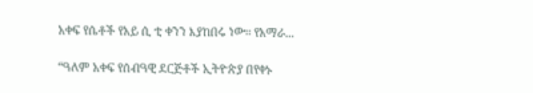አቀፍ የሴቶች የአይ ሲ ቲ ቀንን እያከበሩ ነው። የአማራ...

“ዓለም አቀፍ የሰብዓዊ ደርጅቶች ኢትዮጵያ በየቀኑ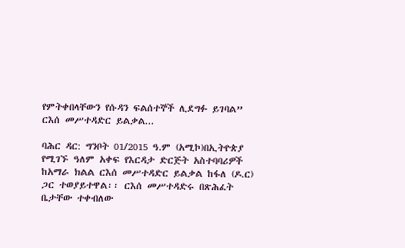የምትቀበላቸውን የሱዳን ፍልሰተኞች ሊደግፉ ይገባል” ርእሰ መሥተዳድር ይልቃል...

ባሕር ዳር: ግንቦት 01/2015 ዓ.ም (አሚኮ)በኢትዮጵያ የሚገኙ ዓለም አቀፍ የእርዳታ ድርጅት አስተባባሪዎች ከአማራ ክልል ርእሰ መሥተዳድር ይልቃል ከፋለ (ዶ.ር) ጋር ተወያይተዋል፡፡ ርእሰ መሥተዳድሩ በጽሕፈት ቤታቸው ተቀብለው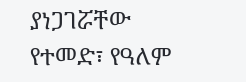ያነጋገሯቸው የተመድ፣ የዓለም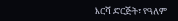እርሻ ድርጅት፣ የዓለም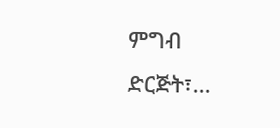ምግብ ድርጅት፣...